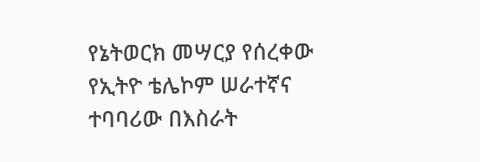የኔትወርክ መሣርያ የሰረቀው የኢትዮ ቴሌኮም ሠራተኛና ተባባሪው በእስራት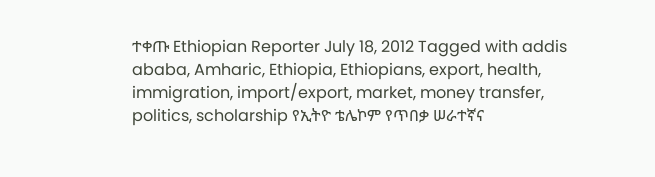ተቀጡ Ethiopian Reporter July 18, 2012 Tagged with addis ababa, Amharic, Ethiopia, Ethiopians, export, health, immigration, import/export, market, money transfer, politics, scholarship የኢትዮ ቴሌኮም የጥበቃ ሠራተኛና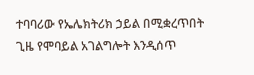ተባባሪው የኤሌክትሪክ ኃይል በሚቋረጥበት ጊዜ የሞባይል አገልግሎት እንዲሰጥ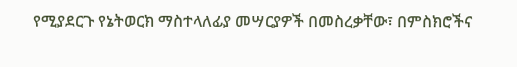የሚያደርጉ የኔትወርክ ማስተላለፊያ መሣርያዎች በመስረቃቸው፣ በምስክሮችና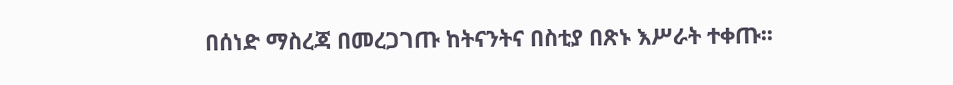በሰነድ ማስረጃ በመረጋገጡ ከትናንትና በስቲያ በጽኑ እሥራት ተቀጡ፡፡